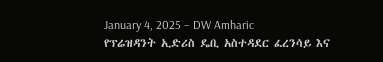January 4, 2025 – DW Amharic
የፕሬዝዳንት ኢድሪስ ዴቢ አስተዳደር ፈረንሳይ እና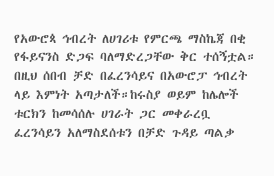የአውሮጳ ኅብረት ለሀገሪቱ የምርጫ ማስኬጃ በቂ የፋይናንስ ድጋፍ ባለማድረጋቸው ቅር ተሰኝቷል። በዚህ ሰበብ ቻድ በፈረንሳይና በአውሮፓ ኅብረት ላይ እምነት አጣታለች።ከሩስያ ወይም ከሌሎች ቱርክን ከመሳሰሉ ሀገራት ጋር መቀራረቧ ፈረንሳይን አለማስደሰቱን በቻድ ጉዳይ ጣልቃ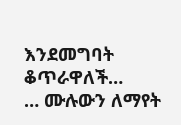እንደመግባት ቆጥራዋለች…
… ሙሉውን ለማየት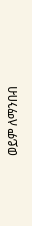ወይም ለማንበብ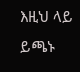እዚህ ላይ ይጫኑ